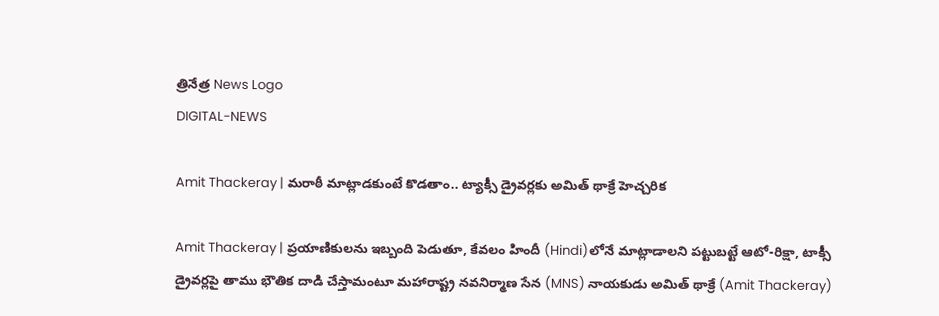త్రినేత్ర News Logo
DIGITAL-NEWS

Amit Thackeray | మరాఠీ మాట్లాడకుంటే కొడతాం.. ట్యాక్సీ డ్రైవర్లకు అమిత్ థాక్రే హెచ్చరిక

Amit Thackeray | ప్రయాణికులను ఇబ్బంది పెడుతూ, కేవలం హిందీ (Hindi)లోనే మాట్లాడాలని పట్టుబట్టే ఆటో-రిక్షా, టాక్సీ డ్రైవర్లపై తాము భౌతిక దాడి చేస్తామంటూ మహారాష్ట్ర నవనిర్మాణ సేన (MNS) నాయకుడు అమిత్ థాక్రే (Amit Thackeray)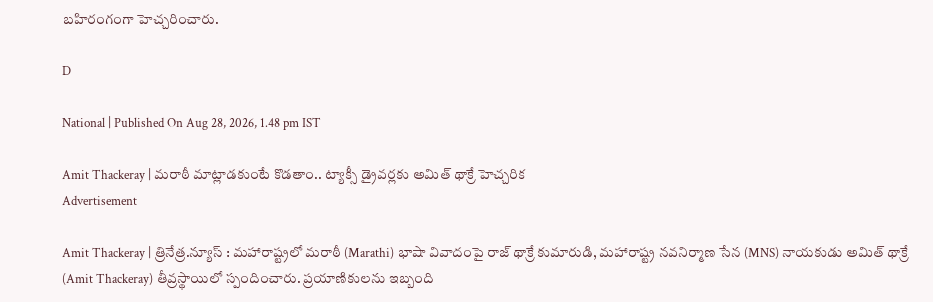బహిరంగంగా హెచ్చరించారు.

D

National | Published On Aug 28, 2026, 1.48 pm IST

Amit Thackeray | మరాఠీ మాట్లాడకుంటే కొడతాం.. ట్యాక్సీ డ్రైవర్లకు అమిత్ థాక్రే హెచ్చరిక
Advertisement

Amit Thackeray | త్రినేత్ర‌.న్యూస్ : మహారాష్ట్రలో మరాఠీ (Marathi) భాషా వివాదంపై రాజ్ థాక్రే కుమారుడి, మహారాష్ట్ర నవనిర్మాణ సేన (MNS) నాయకుడు అమిత్ థాక్రే (Amit Thackeray) తీవ్ర‌స్థాయిలో స్పందించారు. ప్రయాణికులను ఇబ్బంది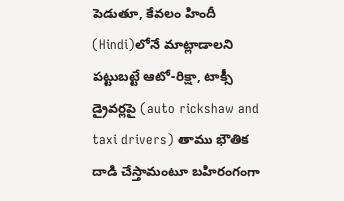పెడుతూ, కేవలం హిందీ (Hindi)లోనే మాట్లాడాలని పట్టుబట్టే ఆటో-రిక్షా, టాక్సీ డ్రైవర్లపై (auto rickshaw and taxi drivers) తాము భౌతిక దాడి చేస్తామంటూ బహిరంగంగా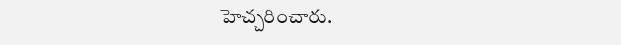హెచ్చరించారు.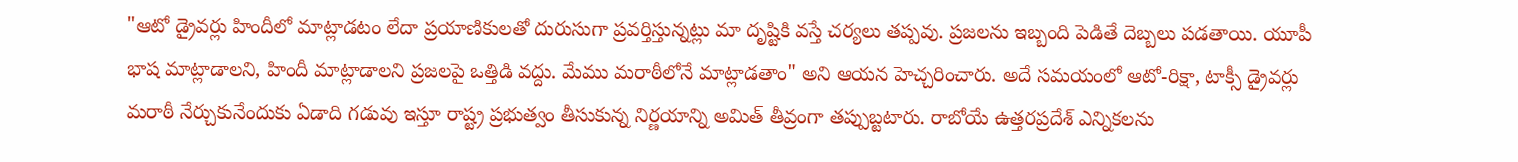"ఆటో డ్రైవర్లు హిందీలో మాట్లాడటం లేదా ప్రయాణికులతో దురుసుగా ప్రవర్తిస్తున్న‌ట్లు మా దృష్టికి వస్తే చ‌ర్య‌లు త‌ప్ప‌వు. ప్రజలను ఇబ్బంది పెడితే దెబ్బ‌లు ప‌డ‌తాయి. యూపీ భాష మాట్లాడాలని, హిందీ మాట్లాడాలని ప్రజలపై ఒత్తిడి వ‌ద్దు. మేము మరాఠీలోనే మాట్లాడతాం" అని ఆయన హెచ్చరించారు. అదే స‌మ‌యంలో ఆటో-రిక్షా, టాక్సీ డ్రైవర్లు మ‌రాఠీ నేర్చుకునేందుకు ఏడాది గ‌డువు ఇస్తూ రాష్ట్ర ప్ర‌భుత్వం తీసుకున్న నిర్ణ‌యాన్ని అమిత్ తీవ్రంగా త‌ప్పుబ్ట‌టారు. రాబోయే ఉత్తరప్రదేశ్ ఎన్నికలను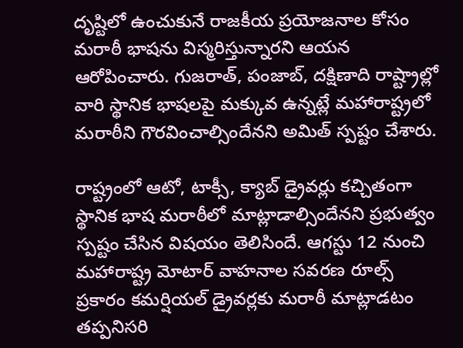దృష్టిలో ఉంచుకునే రాజకీయ ప్రయోజనాల కోసం మరాఠీ భాషను విస్మరిస్తున్నారని ఆయన ఆరోపించారు. గుజరాత్, పంజాబ్, దక్షిణాది రాష్ట్రాల్లో వారి స్థానిక భాషలపై మక్కువ ఉన్నట్లే మహారాష్ట్రలో మరాఠీని గౌరవించాల్సిందేనని అమిత్‌ స్పష్టం చేశారు.

రాష్ట్రంలో ఆటో, టాక్సీ, క్యాబ్ డ్రైవర్లు క‌చ్చితంగా స్థానిక భాష మ‌రాఠీలో మాట్లాడాల్సిందేన‌ని ప్ర‌భుత్వం స్ప‌ష్టం చేసిన విష‌యం తెలిసిందే. ఆగస్టు 12 నుంచి మహారాష్ట్ర మోటార్ వాహనాల సవరణ రూల్స్ ప్రకారం కమర్షియల్ డ్రైవర్లకు మరాఠీ మాట్లాడటం తప్పనిసరి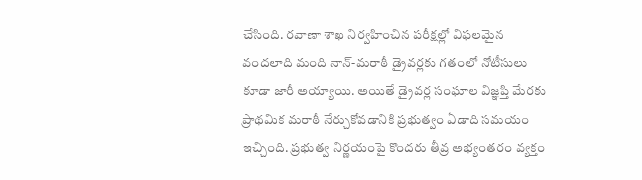చేసింది. రవాణా శాఖ నిర్వహించిన పరీక్షల్లో విఫలమైన వందలాది మంది నాన్-మరాఠీ డ్రైవర్లకు గతంలో నోటీసులు కూడా జారీ అయ్యాయి. అయితే డ్రైవర్ల సంఘాల విజ్ఞప్తి మేరకు ప్రాథమిక మరాఠీ నేర్చుకోవడానికి ప్రభుత్వం ఏడాది స‌మ‌యం ఇచ్చింది. ప్ర‌భుత్వ నిర్ణ‌యంపై కొంద‌రు తీవ్ర అభ్యంత‌రం వ్య‌క్తం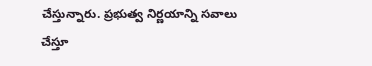చేస్తున్నారు. ప్ర‌భుత్వ నిర్ణ‌యాన్ని సవాలు చేస్తూ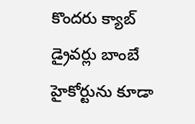కొందరు క్యాబ్ డ్రైవర్లు బాంబే హైకోర్టును కూడా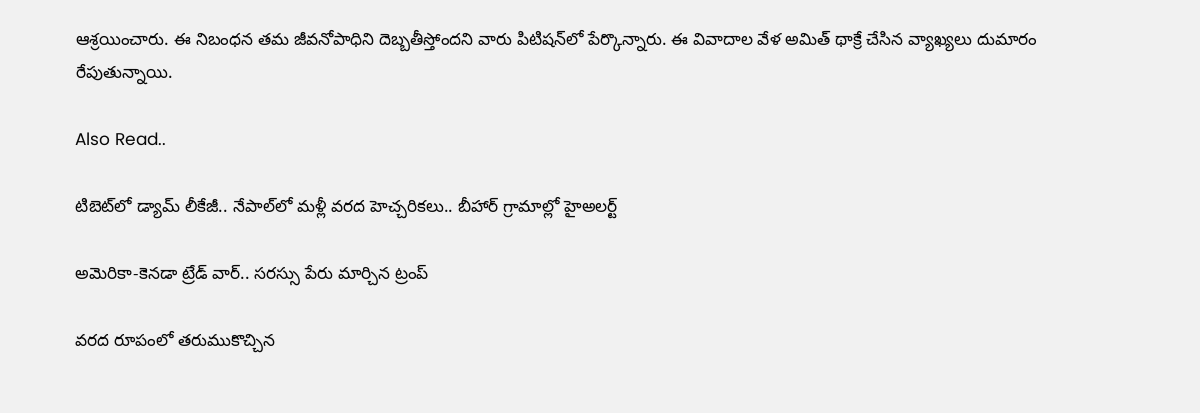ఆశ్రయించారు. ఈ నిబంధన తమ జీవనోపాధిని దెబ్బతీస్తోందని వారు పిటిషన్‌లో పేర్కొన్నారు. ఈ వివాదాల వేళ అమిత్ థాక్రే చేసిన వ్యాఖ్య‌లు దుమారం రేపుతున్నాయి.

Also Read..

టిబెట్‌లో డ్యామ్ లీకేజీ.. నేపాల్‌లో మ‌ళ్లీ వ‌ర‌ద హెచ్చ‌రిక‌లు.. బీహార్ గ్రామాల్లో హైఅల‌ర్ట్‌

అమెరికా-కెన‌డా ట్రేడ్ వార్‌.. సరస్సు పేరు మార్చిన ట్రంప్

వ‌ర‌ద రూపంలో తరుముకొచ్చిన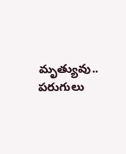మృత్యువు.. ప‌రుగులు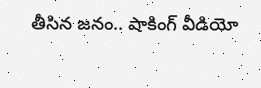తీసిన జ‌నం.. షాకింగ్ వీడియో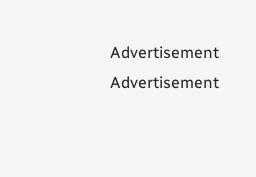Advertisement
Advertisement